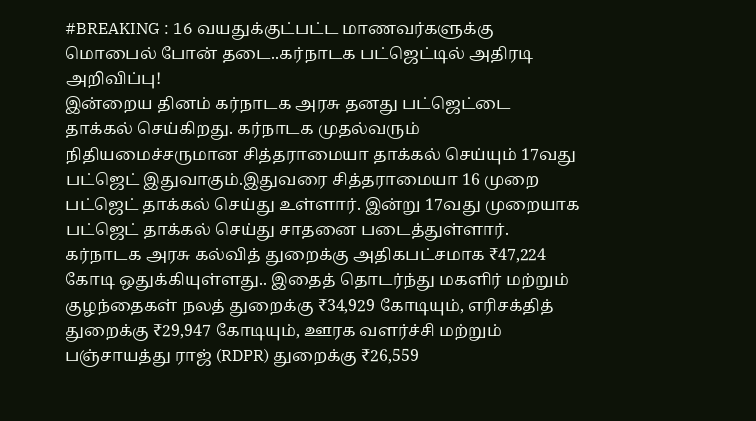#BREAKING : 16 வயதுக்குட்பட்ட மாணவர்களுக்கு மொபைல் போன் தடை..கர்நாடக பட்ஜெட்டில் அதிரடி அறிவிப்பு!
இன்றைய தினம் கர்நாடக அரசு தனது பட்ஜெட்டை தாக்கல் செய்கிறது. கர்நாடக முதல்வரும் நிதியமைச்சருமான சித்தராமையா தாக்கல் செய்யும் 17வது பட்ஜெட் இதுவாகும்.இதுவரை சித்தராமையா 16 முறை பட்ஜெட் தாக்கல் செய்து உள்ளார். இன்று 17வது முறையாக பட்ஜெட் தாக்கல் செய்து சாதனை படைத்துள்ளார்.
கர்நாடக அரசு கல்வித் துறைக்கு அதிகபட்சமாக ₹47,224 கோடி ஒதுக்கியுள்ளது.. இதைத் தொடர்ந்து மகளிர் மற்றும் குழந்தைகள் நலத் துறைக்கு ₹34,929 கோடியும், எரிசக்தித் துறைக்கு ₹29,947 கோடியும், ஊரக வளர்ச்சி மற்றும் பஞ்சாயத்து ராஜ் (RDPR) துறைக்கு ₹26,559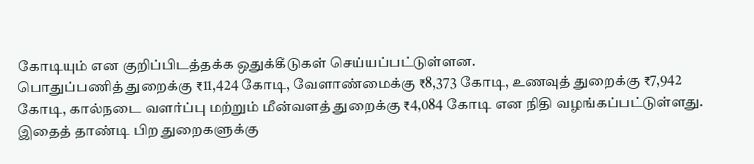கோடியும் என குறிப்பிடத்தக்க ஒதுக்கீடுகள் செய்யப்பட்டுள்ளன.
பொதுப்பணித் துறைக்கு ₹11,424 கோடி, வேளாண்மைக்கு ₹8,373 கோடி, உணவுத் துறைக்கு ₹7,942 கோடி, கால்நடை வளர்ப்பு மற்றும் மீன்வளத் துறைக்கு ₹4,084 கோடி என நிதி வழங்கப்பட்டுள்ளது. இதைத் தாண்டி பிற துறைகளுக்கு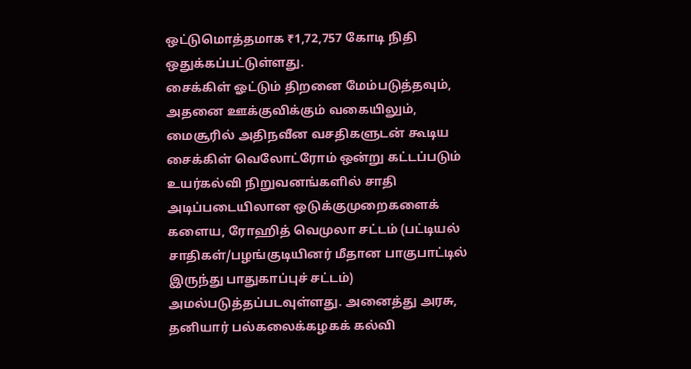ஒட்டுமொத்தமாக ₹1,72,757 கோடி நிதி ஒதுக்கப்பட்டுள்ளது.
சைக்கிள் ஓட்டும் திறனை மேம்படுத்தவும், அதனை ஊக்குவிக்கும் வகையிலும், மைசூரில் அதிநவீன வசதிகளுடன் கூடிய சைக்கிள் வெலோட்ரோம் ஒன்று கட்டப்படும்
உயர்கல்வி நிறுவனங்களில் சாதி அடிப்படையிலான ஒடுக்குமுறைகளைக் களைய, ரோஹித் வெமுலா சட்டம் (பட்டியல் சாதிகள்/பழங்குடியினர் மீதான பாகுபாட்டில் இருந்து பாதுகாப்புச் சட்டம்) அமல்படுத்தப்படவுள்ளது. அனைத்து அரசு, தனியார் பல்கலைக்கழகக் கல்வி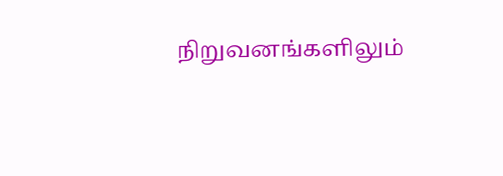நிறுவனங்களிலும்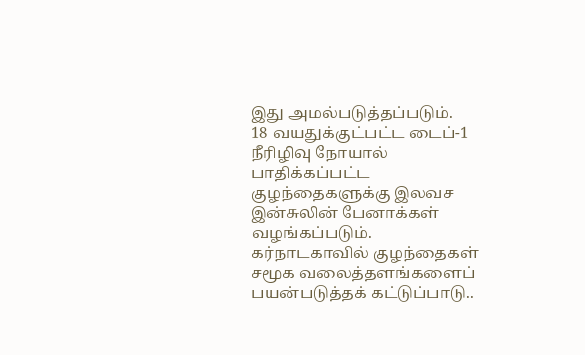இது அமல்படுத்தப்படும்.
18 வயதுக்குட்பட்ட டைப்-1 நீரிழிவு நோயால் பாதிக்கப்பட்ட குழந்தைகளுக்கு இலவச இன்சுலின் பேனாக்கள் வழங்கப்படும்.
கர்நாடகாவில் குழந்தைகள் சமூக வலைத்தளங்களைப் பயன்படுத்தக் கட்டுப்பாடு..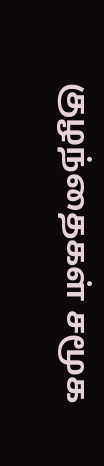குழந்தைகள் சமூக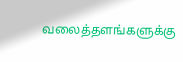வலைத்தளங்களுக்கு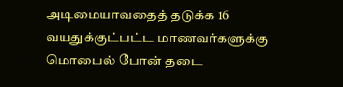அடிமையாவதைத் தடுக்க 16 வயதுக்குட்பட்ட மாணவர்களுக்கு மொபைல் போன் தடை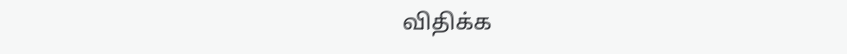விதிக்க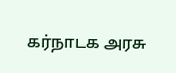கர்நாடக அரசு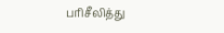பரிசீலித்து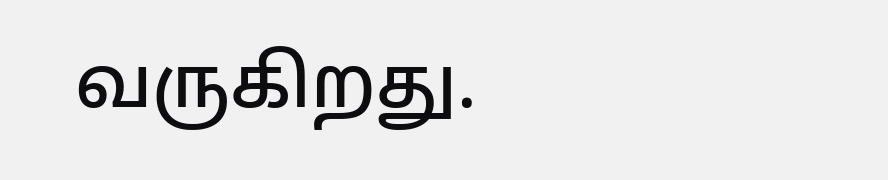வருகிறது.